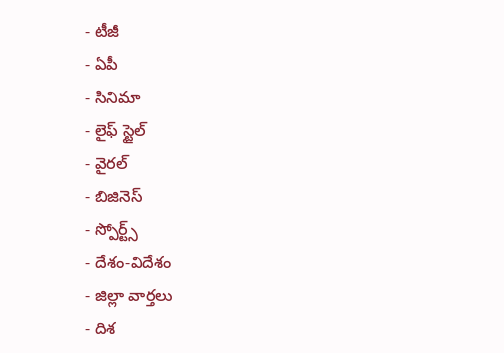- టీజీ
- ఏపీ
- సినిమా
- లైఫ్ స్టైల్
- వైరల్
- బిజినెస్
- స్పోర్ట్స్
- దేశం-విదేశం
- జిల్లా వార్తలు
- దిశ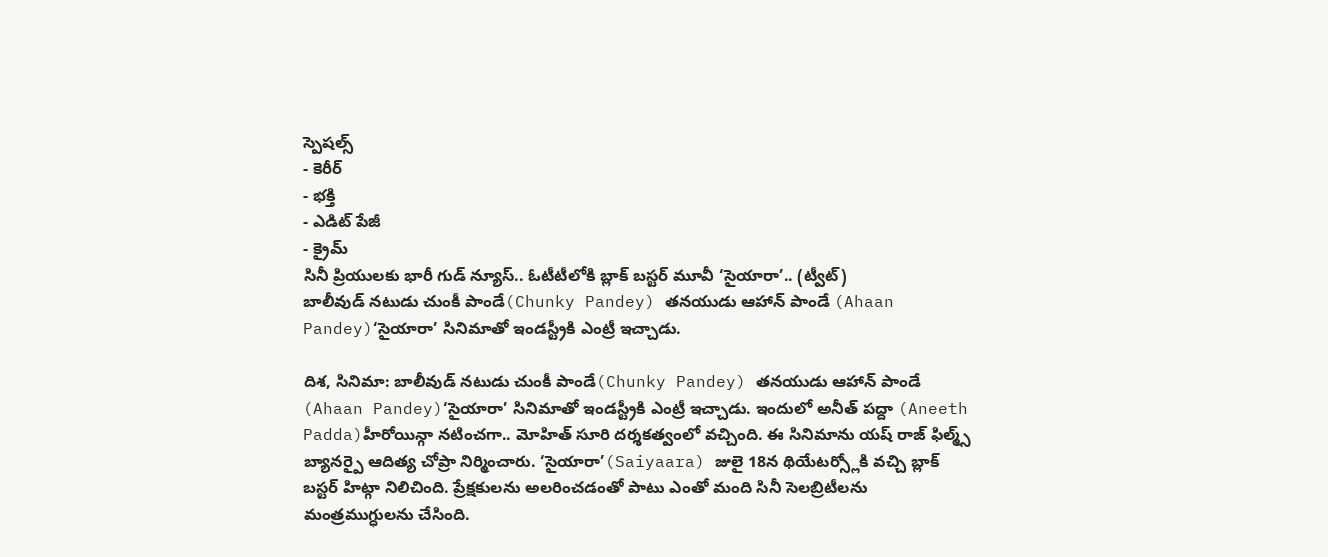స్పెషల్స్
- కెరీర్
- భక్తి
- ఎడిట్ పేజీ
- క్రైమ్
సినీ ప్రియులకు భారీ గుడ్ న్యూస్.. ఓటీటీలోకి బ్లాక్ బస్టర్ మూవీ ‘సైయారా’.. (ట్వీట్)
బాలీవుడ్ నటుడు చుంకీ పాండే(Chunky Pandey) తనయుడు ఆహాన్ పాండే (Ahaan Pandey)‘సైయారా’ సినిమాతో ఇండస్ట్రీకి ఎంట్రీ ఇచ్చాడు.

దిశ, సినిమా: బాలీవుడ్ నటుడు చుంకీ పాండే(Chunky Pandey) తనయుడు ఆహాన్ పాండే (Ahaan Pandey)‘సైయారా’ సినిమాతో ఇండస్ట్రీకి ఎంట్రీ ఇచ్చాడు. ఇందులో అనీత్ పద్దా (Aneeth Padda)హీరోయిన్గా నటించగా.. మోహిత్ సూరి దర్శకత్వంలో వచ్చింది. ఈ సినిమాను యష్ రాజ్ ఫిల్మ్స్ బ్యానర్పై ఆదిత్య చోప్రా నిర్మించారు. ‘సైయారా’(Saiyaara) జులై 18న థియేటర్స్లోకి వచ్చి బ్లాక్ బస్టర్ హిట్గా నిలిచింది. ప్రేక్షకులను అలరించడంతో పాటు ఎంతో మంది సినీ సెలబ్రిటీలను మంత్రముగ్ధులను చేసింది.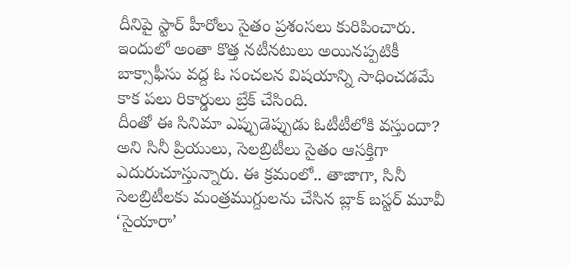దీనిపై స్టార్ హీరోలు సైతం ప్రశంసలు కురిపించారు. ఇందులో అంతా కొత్త నటీనటులు అయినప్పటికీ బాక్సాఫీసు వద్ద ఓ సంచలన విషయాన్ని సాధించడమే కాక పలు రికార్డులు బ్రేక్ చేసింది.
దీంతో ఈ సినిమా ఎప్పుడెప్పుడు ఓటీటీలోకి వస్తుందా? అని సినీ ప్రియులు, సెలబ్రిటీలు సైతం ఆసక్తిగా ఎదురుచూస్తున్నారు. ఈ క్రమంలో.. తాజాగా, సినీ సెలబ్రిటీలకు మంత్రముగ్దులను చేసిన బ్లాక్ బస్టర్ మూవీ ‘సైయారా’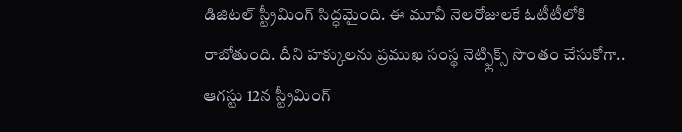డిజిటల్ స్ట్రీమింగ్ సిద్ధమైంది. ఈ మూవీ నెలరోజులకే ఓటీటీలోకి రాబోతుంది. దీని హక్కులను ప్రముఖ సంస్థ నెట్ఫ్లిక్స్ సొంతం చేసుకోగా.. ఆగస్టు 12న స్ట్రీమింగ్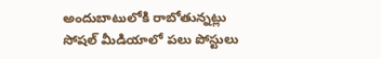అందుబాటులోకి రాబోతున్నట్లు సోషల్ మీడియాలో పలు పోస్టులు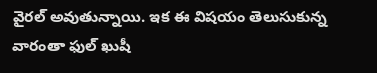వైరల్ అవుతున్నాయి. ఇక ఈ విషయం తెలుసుకున్న వారంతా ఫుల్ ఖుషీ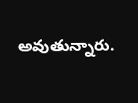అవుతున్నారు.